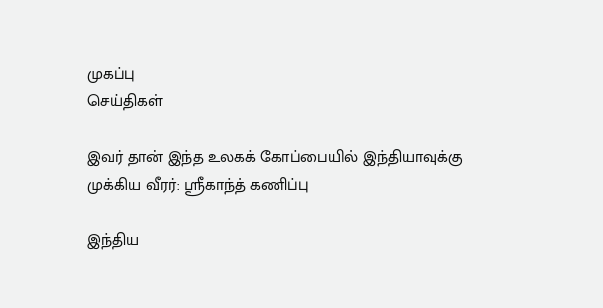முகப்பு
செய்திகள்

இவர் தான் இந்த உலகக் கோப்பையில் இந்தியாவுக்கு முக்கிய வீரர்: ஸ்ரீகாந்த் கணிப்பு

இந்திய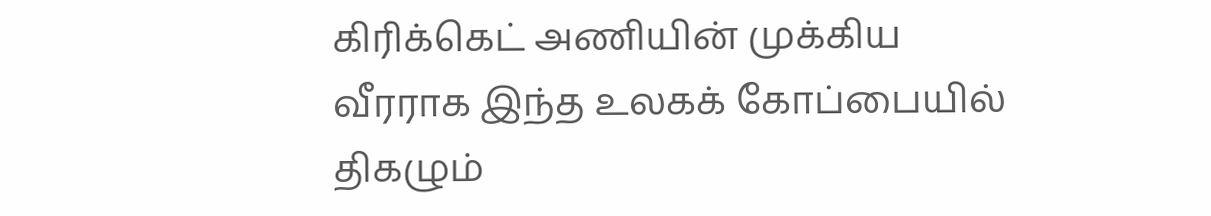கிரிக்கெட் அணியின் முக்கிய வீரராக இந்த உலகக் கோப்பையில் திகழும்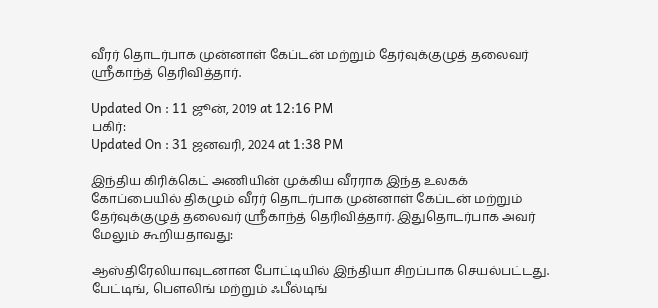வீரர் தொடர்பாக முன்னாள் கேப்டன் மற்றும் தேர்வுக்குழுத் தலைவர் ஸ்ரீகாந்த் தெரிவித்தார்.

Updated On : 11 ஜூன், 2019 at 12:16 PM
பகிர்:
Updated On : 31 ஜனவரி, 2024 at 1:38 PM

இந்திய கிரிக்கெட் அணியின் முக்கிய வீரராக இந்த உலகக் கோப்பையில் திகழும் வீரர் தொடர்பாக முன்னாள் கேப்டன் மற்றும் தேர்வுக்குழுத் தலைவர் ஸ்ரீகாந்த் தெரிவித்தார். இதுதொடர்பாக அவர் மேலும் கூறியதாவது:

ஆஸ்திரேலியாவுடனான போட்டியில் இந்தியா சிறப்பாக செயல்பட்டது. பேட்டிங், பௌலிங் மற்றும் ஃபீல்டிங்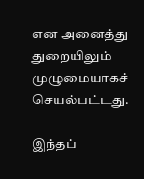என அனைத்து துறையிலும் முழுமையாகச் செயல்பட்டது.

இந்தப்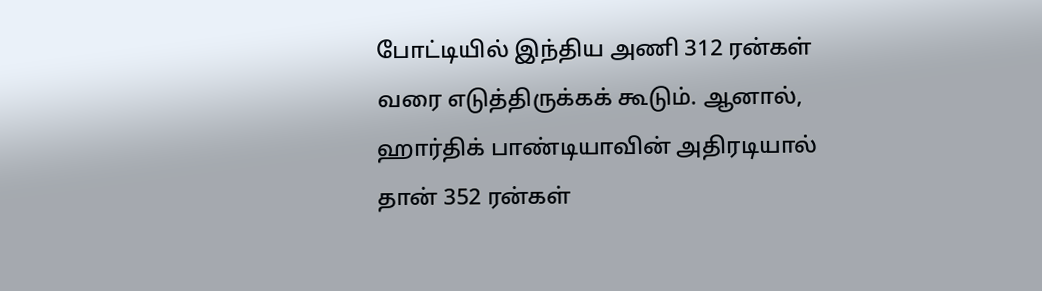போட்டியில் இந்திய அணி 312 ரன்கள் வரை எடுத்திருக்கக் கூடும். ஆனால், ஹார்திக் பாண்டியாவின் அதிரடியால் தான் 352 ரன்கள்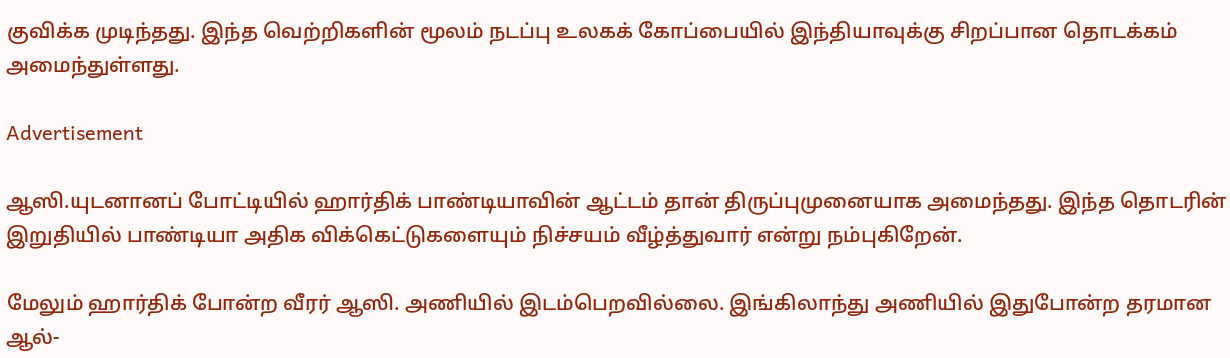குவிக்க முடிந்தது. இந்த வெற்றிகளின் மூலம் நடப்பு உலகக் கோப்பையில் இந்தியாவுக்கு சிறப்பான தொடக்கம் அமைந்துள்ளது.

Advertisement

ஆஸி.யுடனானப் போட்டியில் ஹார்திக் பாண்டியாவின் ஆட்டம் தான் திருப்புமுனையாக அமைந்தது. இந்த தொடரின் இறுதியில் பாண்டியா அதிக விக்கெட்டுகளையும் நிச்சயம் வீழ்த்துவார் என்று நம்புகிறேன்.

மேலும் ஹார்திக் போன்ற வீரர் ஆஸி. அணியில் இடம்பெறவில்லை. இங்கிலாந்து அணியில் இதுபோன்ற தரமான ஆல்-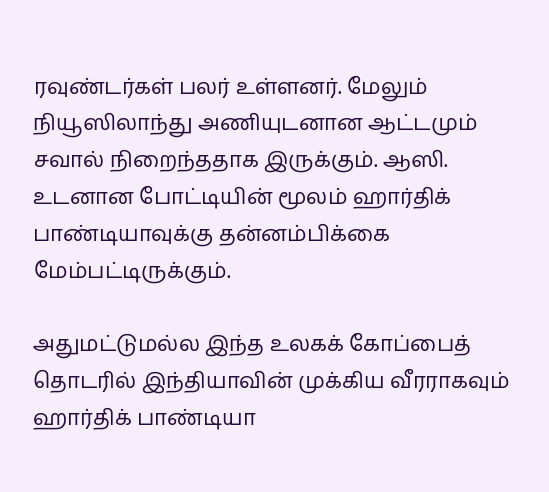ரவுண்டர்கள் பலர் உள்ளனர். மேலும் நியூஸிலாந்து அணியுடனான ஆட்டமும் சவால் நிறைந்ததாக இருக்கும். ஆஸி. உடனான போட்டியின் மூலம் ஹார்திக் பாண்டியாவுக்கு தன்னம்பிக்கை மேம்பட்டிருக்கும்.

அதுமட்டுமல்ல இந்த உலகக் கோப்பைத் தொடரில் இந்தியாவின் முக்கிய வீரராகவும் ஹார்திக் பாண்டியா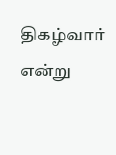திகழ்வார் என்று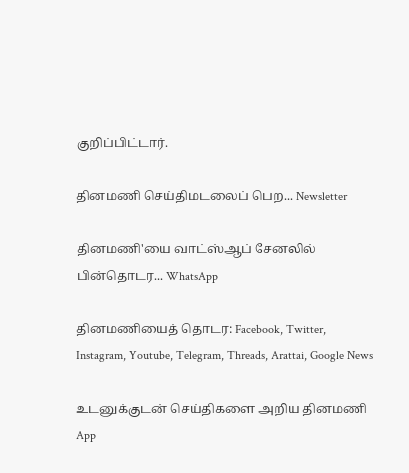குறிப்பிட்டார்.

தினமணி செய்திமடலைப் பெற... Newsletter

தினமணி'யை வாட்ஸ்ஆப் சேனலில் பின்தொடர... WhatsApp

தினமணியைத் தொடர: Facebook, Twitter, Instagram, Youtube, Telegram, Threads, Arattai, Google News

உடனுக்குடன் செய்திகளை அறிய தினமணி App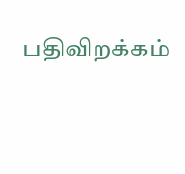பதிவிறக்கம்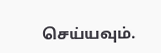செய்யவும்.